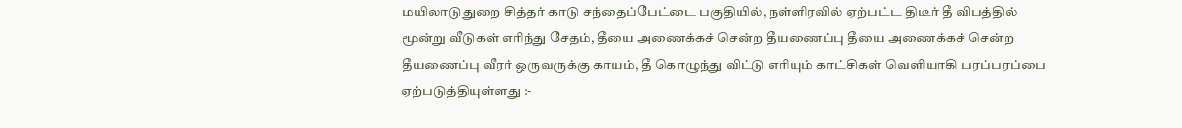மயிலாடுதுறை சித்தர் காடு சந்தைப்பேட்டை பகுதியில், நள்ளிரவில் ஏற்பட்ட திடீர் தீ விபத்தில் மூன்று வீடுகள் எரிந்து சேதம், தீயை அணைக்கச் சென்ற தீயணைப்பு தீயை அணைக்கச் சென்ற தீயணைப்பு வீரர் ஒருவருக்கு காயம், தீ கொழுந்து விட்டு எரியும் காட்சிகள் வெளியாகி பரப்பரப்பை ஏற்படுத்தியுள்ளது :-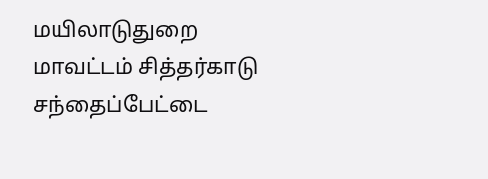மயிலாடுதுறை மாவட்டம் சித்தர்காடு சந்தைப்பேட்டை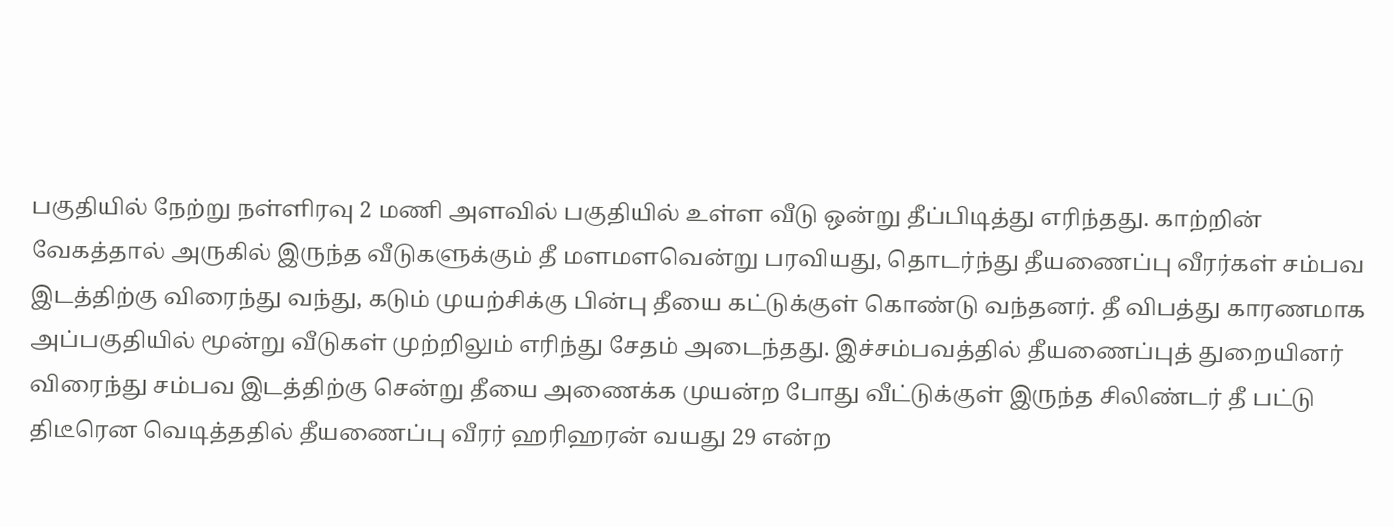பகுதியில் நேற்று நள்ளிரவு 2 மணி அளவில் பகுதியில் உள்ள வீடு ஒன்று தீப்பிடித்து எரிந்தது. காற்றின் வேகத்தால் அருகில் இருந்த வீடுகளுக்கும் தீ மளமளவென்று பரவியது, தொடர்ந்து தீயணைப்பு வீரர்கள் சம்பவ இடத்திற்கு விரைந்து வந்து, கடும் முயற்சிக்கு பின்பு தீயை கட்டுக்குள் கொண்டு வந்தனர். தீ விபத்து காரணமாக அப்பகுதியில் மூன்று வீடுகள் முற்றிலும் எரிந்து சேதம் அடைந்தது. இச்சம்பவத்தில் தீயணைப்புத் துறையினர் விரைந்து சம்பவ இடத்திற்கு சென்று தீயை அணைக்க முயன்ற போது வீட்டுக்குள் இருந்த சிலிண்டர் தீ பட்டு திடீரென வெடித்ததில் தீயணைப்பு வீரர் ஹரிஹரன் வயது 29 என்ற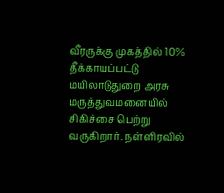வீரருக்கு முகத்தில் 10% தீக்காயப்பட்டு மயிலாடுதுறை அரசு மருத்துவமனையில் சிகிச்சை பெற்று வருகிறார். நள்ளிரவில்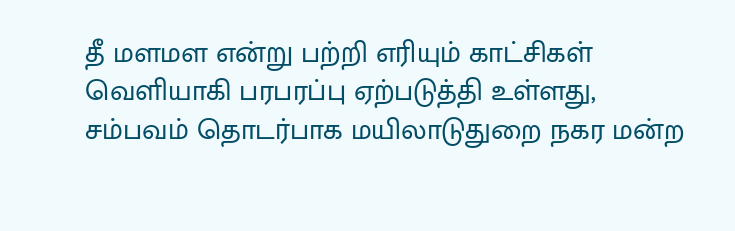தீ மளமள என்று பற்றி எரியும் காட்சிகள் வெளியாகி பரபரப்பு ஏற்படுத்தி உள்ளது, சம்பவம் தொடர்பாக மயிலாடுதுறை நகர மன்ற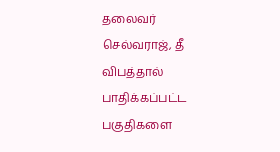தலைவர் செல்வராஜ், தீ விபத்தால் பாதிக்கப்பட்ட பகுதிகளை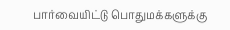பார்வையிட்டு பொதுமக்களுக்கு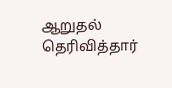ஆறுதல் தெரிவித்தார்